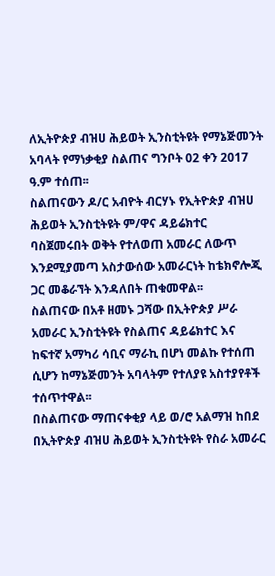ለኢትዮጵያ ብዝሀ ሕይወት ኢንስቲትዩት የማኔጅመንት አባላት የማነቃቂያ ስልጠና ግንቦት 02 ቀን 2017 ዓ.ም ተሰጠ፡፡
ስልጠናውን ዶ/ር አብዮት ብርሃኑ የኢትዮጵያ ብዝሀ ሕይወት ኢንስቲትዩት ም/ዋና ዳይሬክተር ባስጀመሩበት ወቅት የተለወጠ አመራር ለውጥ እንደሚያመጣ አስታውሰው አመራርነት ከቴክኖሎጂ ጋር መቆራኘት እንዳለበት ጠቁመዋል፡፡
ስልጠናው በአቶ ዘመኑ ጋሻው በኢትዮጵያ ሥራ አመራር ኢንስቲትዩት የስልጠና ዳይሬክተር እና ከፍተኛ አማካሪ ሳቢና ማራኪ በሆነ መልኩ የተሰጠ ሲሆን ከማኔጅመንት አባላትም የተለያዩ አስተያየቶች ተሰጥተዋል፡፡
በስልጠናው ማጠናቀቂያ ላይ ወ/ሮ አልማዝ ከበደ በኢትዮጵያ ብዝሀ ሕይወት ኢንስቲትዩት የስራ አመራር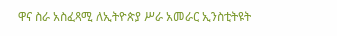ዋና ስራ አስፈጻሚ ለኢትዮጵያ ሥራ አመራር ኢንስቲትዩት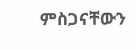ምስጋናቸውን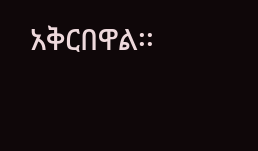አቅርበዋል፡፡